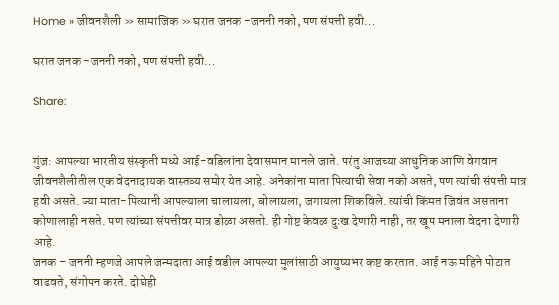Home » जीवनशैली » सामाजिक » घरात जनक -जननी नको, पण संपत्ती हवी…

घरात जनक -जननी नको, पण संपत्ती हवी…

Share:


गुंज: आपल्या भारतीय संस्कृती मध्ये आई-वडिलांना देवासमान मानले जाते. परंतु आजच्या आधुनिक आणि वेगवान जीवनशैलीतील एक वेदनादायक वास्तव्य समोर येत आहे. अनेकांना माता पित्याची सेवा नको असते, पण त्यांची संपत्ती मात्र हवी असते. ज्या माता-पित्यानी आपल्याला चालायला, बोलायला, जगायला शिकविले. त्यांची किंमत जिवंत असताना कोणालाही नसते. पण त्यांच्या संपत्तीवर मात्र डोळा असतो. ही गोष्ट केवळ दुःख देणारी नाही, तर खूप मनाला वेदना देणारी आहे.
जनक – जननी म्हणजे आपले जन्मदाता आई वडील आपल्या मुलांसाठी आयुष्यभर कष्ट करतात. आई नऊ महिने पोटात वाढवते, संगोपन करते. दोघेही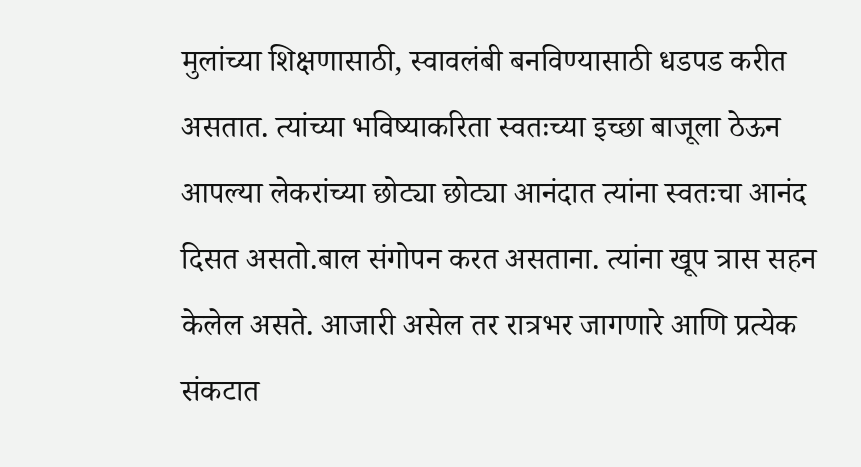मुलांच्या शिक्षणासाठी, स्वावलंबी बनविण्यासाठी धडपड करीत असतात. त्यांच्या भविष्याकरिता स्वतःच्या इच्छा बाजूला ठेऊन आपल्या लेकरांच्या छोट्या छोट्या आनंदात त्यांना स्वतःचा आनंद दिसत असतो.बाल संगोपन करत असताना. त्यांना खूप त्रास सहन केलेल असते. आजारी असेल तर रात्रभर जागणारे आणि प्रत्येक संकटात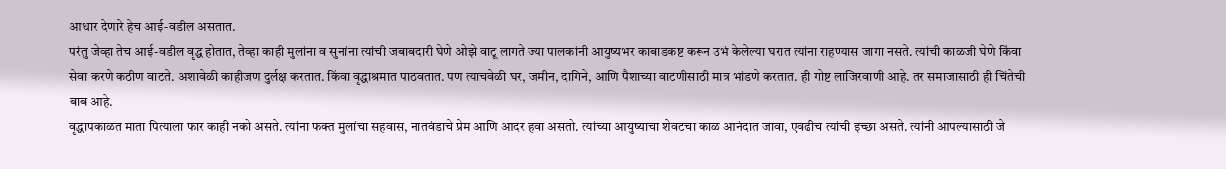आधार देणारे हेच आई-वडील असतात.
परंतु जेव्हा तेच आई-वडील वृद्ध होतात, तेव्हा काही मुलांना व सुनांना त्यांची जबाबदारी घेणे ओझे वाटू लागते ज्या पालकांनी आयुष्यभर काबाडकष्ट करून उभं केलेल्या घरात त्यांना राहण्यास जागा नसते. त्यांची काळजी घेणे किंवा सेवा करणे कठीण वाटते. अशावेळी काहीजण दुर्लक्ष करतात. किंवा वृद्धाश्रमात पाठवतात. पण त्याचवेळी घर, जमीन, दागिने, आणि पैशाच्या वाटणीसाठी मात्र भांडणे करतात. ही गोष्ट लाजिरवाणी आहे. तर समाजासाठी ही चिंतेची बाब आहे.
वृद्धापकाळत माता पित्याला फार काही नको असते. त्यांना फक्त मुलांचा सहवास, नातवंडाचे प्रेम आणि आदर हवा असतो. त्यांच्या आयुष्याचा शेवटचा काळ आनंदात जावा, एवढीच त्यांची इच्छा असते. त्यांनी आपल्यासाठी जे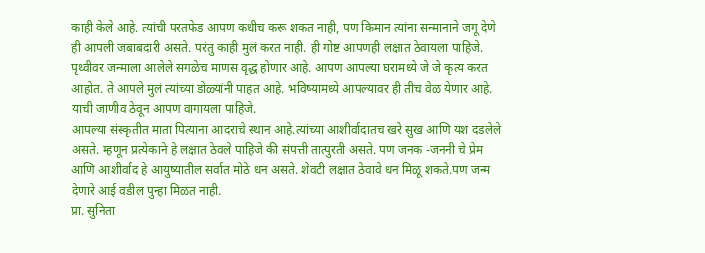काही केले आहे. त्यांची परतफेड आपण कधीच करू शकत नाही, पण किमान त्यांना सन्मानाने जगू देणे ही आपली जबाबदारी असते. परंतु काही मुलं करत नाही. ही गोष्ट आपणही लक्षात ठेवायला पाहिजे. पृथ्वीवर जन्माला आलेले सगळेच माणस वृद्ध होणार आहे. आपण आपल्या घरामध्ये जे जे कृत्य करत आहोत. ते आपले मुलं त्यांच्या डोळ्यांनी पाहत आहे. भविष्यामध्ये आपल्यावर ही तीच वेळ येणार आहे. याची जाणीव ठेवून आपण वागायला पाहिजे.
आपल्या संस्कृतीत माता पित्याना आदराचे स्थान आहे.त्यांच्या आशीर्वादातच खरे सुख आणि यश दडलेले असते. म्हणून प्रत्येकाने हे लक्षात ठेवले पाहिजे की संपत्ती तात्पुरती असते. पण जनक -जननी चे प्रेम आणि आशीर्वाद हे आयुष्यातील सर्वात मोठे धन असते. शेवटी लक्षात ठेवावे धन मिळू शकते.पण जन्म देणारे आई वडील पुन्हा मिळत नाही.
प्रा. सुनिता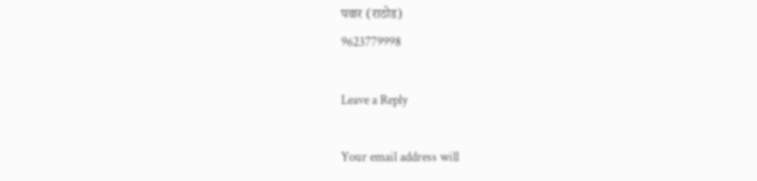पवार (राठोड)
9623779998

Leave a Reply

Your email address will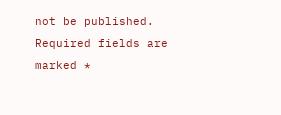not be published. Required fields are marked *